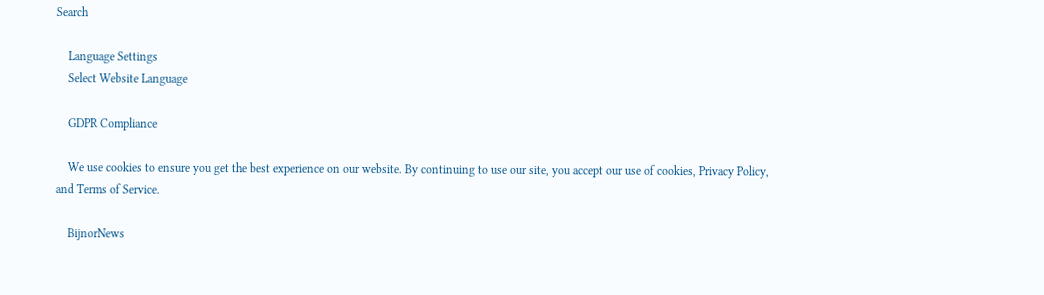Search

    Language Settings
    Select Website Language

    GDPR Compliance

    We use cookies to ensure you get the best experience on our website. By continuing to use our site, you accept our use of cookies, Privacy Policy, and Terms of Service.

    BijnorNews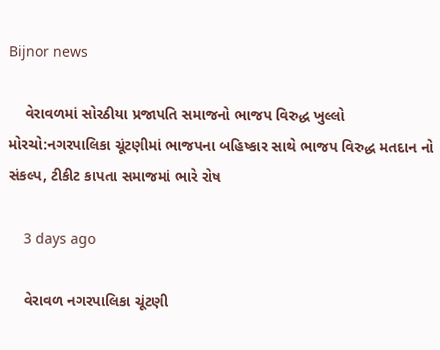Bijnor news

    વેરાવળમાં સોરઠીયા પ્રજાપતિ સમાજનો ભાજપ વિરુદ્ધ ખુલ્લો મોરચો:નગરપાલિકા ચૂંટણીમાં ભાજપના બહિષ્કાર સાથે ભાજપ વિરુદ્ધ મતદાન નો સંકલ્પ, ટીકીટ કાપતા સમાજમાં ભારે રોષ

    3 days ago

    વેરાવળ નગરપાલિકા ચૂંટણી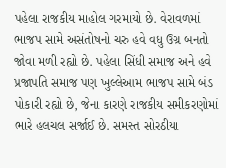પહેલા રાજકીય માહોલ ગરમાયો છે. વેરાવળમાં ભાજપ સામે અસંતોષનો ચરુ હવે વધુ ઉગ્ર બનતો જોવા મળી રહ્યો છે. પહેલા સિંધી સમાજ અને હવે પ્રજાપતિ સમાજ પણ ખુલ્લેઆમ ભાજપ સામે બંડ પોકારી રહ્યો છે, જેના કારણે રાજકીય સમીકરણોમાં ભારે હલચલ સર્જાઈ છે. સમસ્ત સોરઠીયા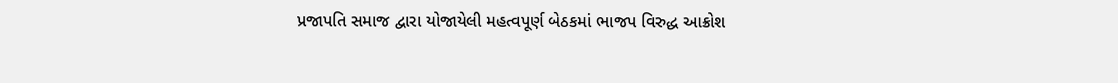પ્રજાપતિ સમાજ દ્વારા યોજાયેલી મહત્વપૂર્ણ બેઠકમાં ભાજપ વિરુદ્ધ આક્રોશ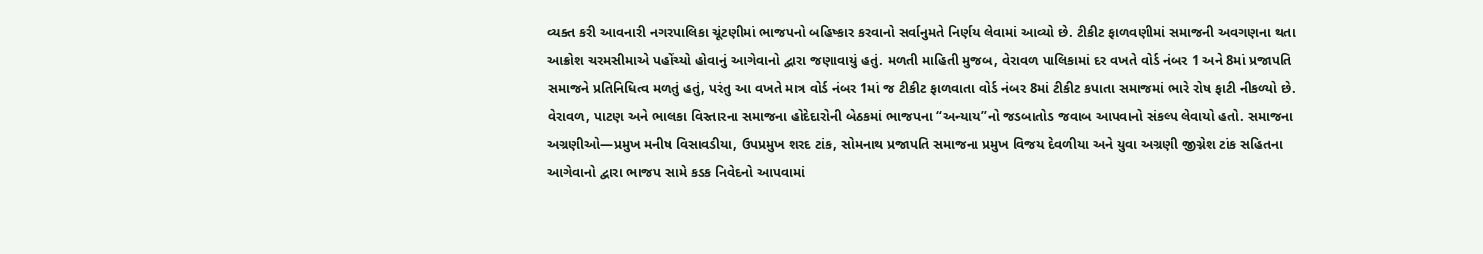વ્યક્ત કરી આવનારી નગરપાલિકા ચૂંટણીમાં ભાજપનો બહિષ્કાર કરવાનો સર્વાનુમતે નિર્ણય લેવામાં આવ્યો છે. ટીકીટ ફાળવણીમાં સમાજની અવગણના થતા આક્રોશ ચરમસીમાએ પહોંચ્યો હોવાનું આગેવાનો દ્વારા જણાવાયું હતું. મળતી માહિતી મુજબ, વેરાવળ પાલિકામાં દર વખતે વોર્ડ નંબર 1 અને 8માં પ્રજાપતિ સમાજને પ્રતિનિધિત્વ મળતું હતું, પરંતુ આ વખતે માત્ર વોર્ડ નંબર 1માં જ ટીકીટ ફાળવાતા વોર્ડ નંબર 8માં ટીકીટ કપાતા સમાજમાં ભારે રોષ ફાટી નીકળ્યો છે. વેરાવળ, પાટણ અને ભાલકા વિસ્તારના સમાજના હોદેદારોની બેઠકમાં ભાજપના “અન્યાય”નો જડબાતોડ જવાબ આપવાનો સંકલ્પ લેવાયો હતો. સમાજના અગ્રણીઓ—પ્રમુખ મનીષ વિસાવડીયા, ઉપપ્રમુખ શરદ ટાંક, સોમનાથ પ્રજાપતિ સમાજના પ્રમુખ વિજય દેવળીયા અને યુવા અગ્રણી જીગ્નેશ ટાંક સહિતના આગેવાનો દ્વારા ભાજપ સામે કડક નિવેદનો આપવામાં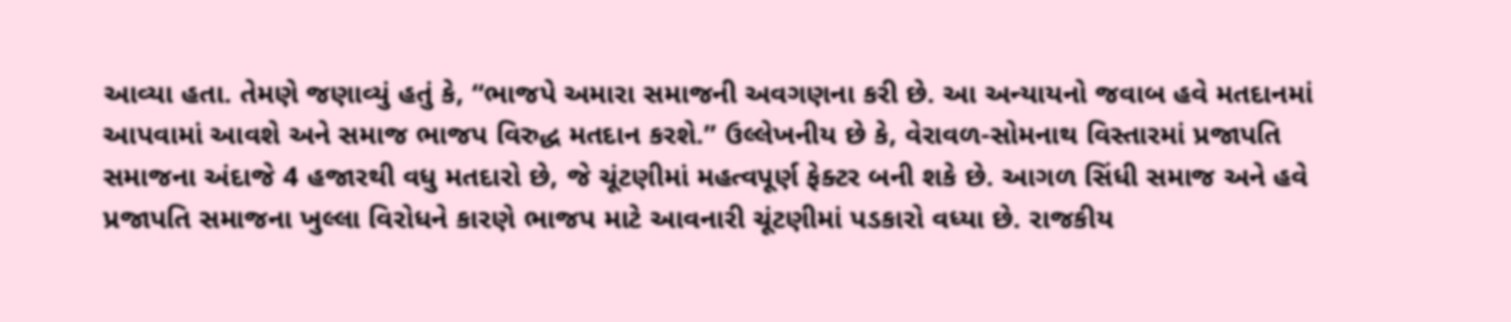આવ્યા હતા. તેમણે જણાવ્યું હતું કે, “ભાજપે અમારા સમાજની અવગણના કરી છે. આ અન્યાયનો જવાબ હવે મતદાનમાં આપવામાં આવશે અને સમાજ ભાજપ વિરુદ્ધ મતદાન કરશે.” ઉલ્લેખનીય છે કે, વેરાવળ-સોમનાથ વિસ્તારમાં પ્રજાપતિ સમાજના અંદાજે 4 હજારથી વધુ મતદારો છે, જે ચૂંટણીમાં મહત્વપૂર્ણ ફેક્ટર બની શકે છે. આગળ સિંધી સમાજ અને હવે પ્રજાપતિ સમાજના ખુલ્લા વિરોધને કારણે ભાજપ માટે આવનારી ચૂંટણીમાં પડકારો વધ્યા છે. રાજકીય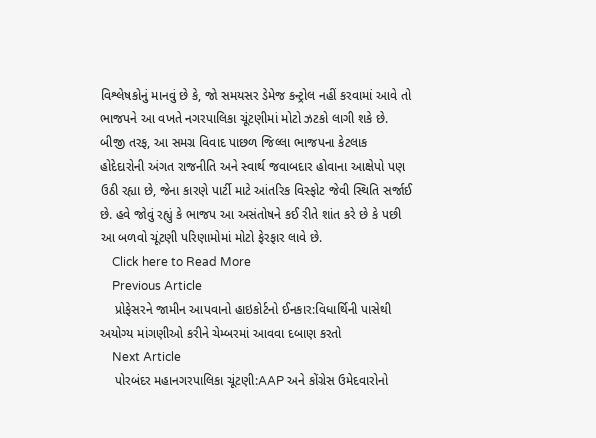વિશ્લેષકોનું માનવું છે કે, જો સમયસર ડેમેજ કન્ટ્રોલ નહીં કરવામાં આવે તો ભાજપને આ વખતે નગરપાલિકા ચૂંટણીમાં મોટો ઝટકો લાગી શકે છે. બીજી તરફ, આ સમગ્ર વિવાદ પાછળ જિલ્લા ભાજપના કેટલાક હોદેદારોની અંગત રાજનીતિ અને સ્વાર્થ જવાબદાર હોવાના આક્ષેપો પણ ઉઠી રહ્યા છે, જેના કારણે પાર્ટી માટે આંતરિક વિસ્ફોટ જેવી સ્થિતિ સર્જાઈ છે. હવે જોવું રહ્યું કે ભાજપ આ અસંતોષને કઈ રીતે શાંત કરે છે કે પછી આ બળવો ચૂંટણી પરિણામોમાં મોટો ફેરફાર લાવે છે.
    Click here to Read More
    Previous Article
    પ્રોફેસરને જામીન આપવાનો હાઇકોર્ટનો ઈનકાર:વિધાર્થિની પાસેથી અયોગ્ય માંગણીઓ કરીને ચેમ્બરમાં આવવા દબાણ કરતો
    Next Article
    પોરબંદર મહાનગરપાલિકા ચૂંટણી:AAP અને કોંગ્રેસ ઉમેદવારોનો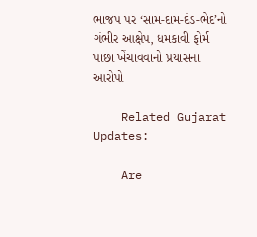ભાજપ પર ‘સામ-દામ-દંડ-ભેદ’નો ગંભીર આક્ષેપ, ધમકાવી ફોર્મ પાછા ખેંચાવવાનો પ્રયાસના આરોપો

    Related Gujarat Updates:

    Are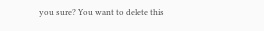you sure? You want to delete this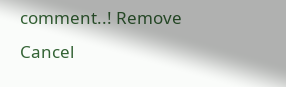comment..! Remove Cancel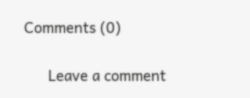Comments (0)

      Leave a comment